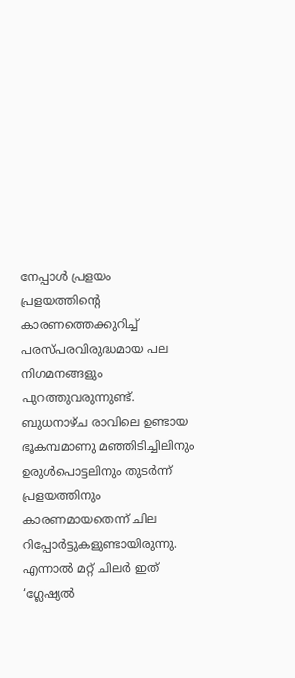നേപ്പാൾ പ്രളയം
പ്രളയത്തിന്റെ കാരണത്തെക്കുറിച്ച് പരസ്പരവിരുദ്ധമായ പല നിഗമനങ്ങളും പുറത്തുവരുന്നുണ്ട്. ബുധനാഴ്ച രാവിലെ ഉണ്ടായ ഭൂകമ്പമാണു മഞ്ഞിടിച്ചിലിനും ഉരുൾപൊട്ടലിനും തുടർന്ന് പ്രളയത്തിനും കാരണമായതെന്ന് ചില റിപ്പോർട്ടുകളുണ്ടായിരുന്നു. എന്നാൽ മറ്റ് ചിലർ ഇത് ‘ഗ്ലേഷ്യൽ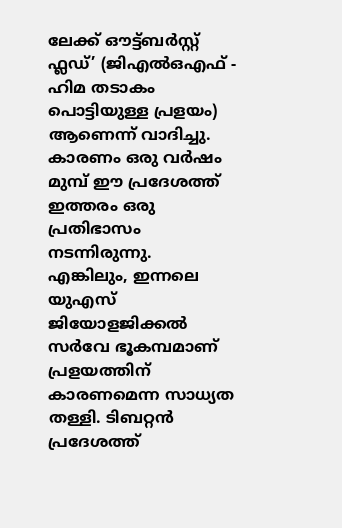ലേക്ക് ഔട്ട്ബർസ്റ്റ് ഫ്ലഡ്’ (ജിഎൽഒഎഫ് - ഹിമ തടാകം പൊട്ടിയുള്ള പ്രളയം) ആണെന്ന് വാദിച്ചു. കാരണം ഒരു വർഷം മുമ്പ് ഈ പ്രദേശത്ത് ഇത്തരം ഒരു പ്രതിഭാസം നടന്നിരുന്നു.
എങ്കിലും, ഇന്നലെ യുഎസ് ജിയോളജിക്കൽ സർവേ ഭൂകമ്പമാണ് പ്രളയത്തിന് കാരണമെന്ന സാധ്യത തള്ളി. ടിബറ്റൻ പ്രദേശത്ത്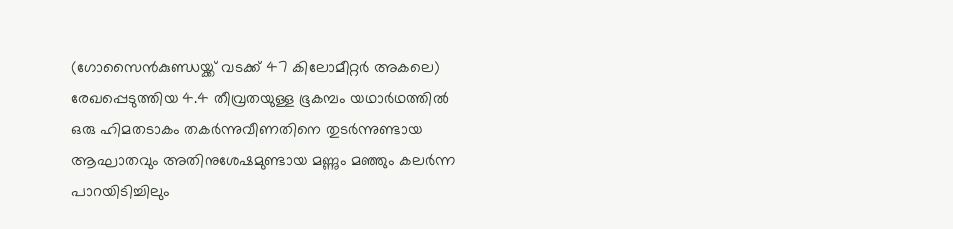(ഗോസൈൻകുണ്ഡയ്ക്ക് വടക്ക് 47 കിലോമീറ്റർ അകലെ) രേഖപ്പെടുത്തിയ 4.4 തീവ്രതയുള്ള ഭൂകമ്പം യഥാർഥത്തിൽ ഒരു ഹിമതടാകം തകർന്നുവീണതിനെ തുടർന്നുണ്ടായ ആഘാതവും അതിനുശേഷമുണ്ടായ മണ്ണും മഞ്ഞും കലർന്ന പാറയിടിച്ചിലും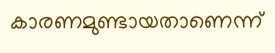കാരണമുണ്ടായതാണെന്ന്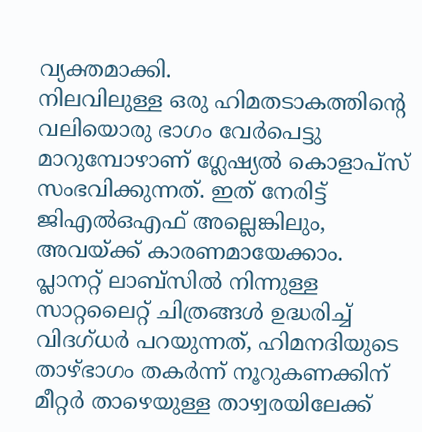വ്യക്തമാക്കി.
നിലവിലുള്ള ഒരു ഹിമതടാകത്തിന്റെ വലിയൊരു ഭാഗം വേർപെട്ടു മാറുമ്പോഴാണ് ഗ്ലേഷ്യൽ കൊളാപ്സ് സംഭവിക്കുന്നത്. ഇത് നേരിട്ട് ജിഎൽഒഎഫ് അല്ലെങ്കിലും, അവയ്ക്ക് കാരണമായേക്കാം. പ്ലാനറ്റ് ലാബ്സിൽ നിന്നുള്ള സാറ്റലൈറ്റ് ചിത്രങ്ങൾ ഉദ്ധരിച്ച് വിദഗ്ധർ പറയുന്നത്, ഹിമനദിയുടെ താഴ്ഭാഗം തകർന്ന് നൂറുകണക്കിന് മീറ്റർ താഴെയുള്ള താഴ്വരയിലേക്ക്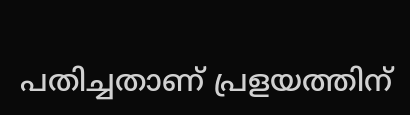പതിച്ചതാണ് പ്രളയത്തിന്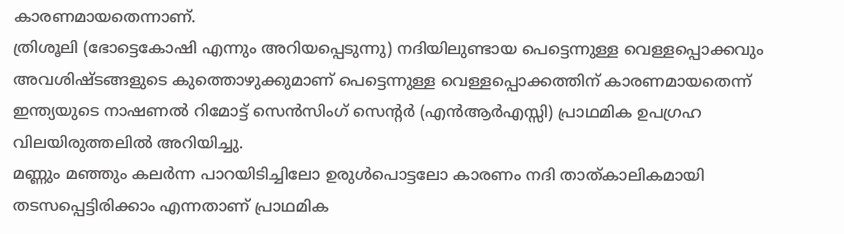കാരണമായതെന്നാണ്.
ത്രിശൂലി (ഭോട്ടെകോഷി എന്നും അറിയപ്പെടുന്നു) നദിയിലുണ്ടായ പെട്ടെന്നുള്ള വെള്ളപ്പൊക്കവും അവശിഷ്ടങ്ങളുടെ കുത്തൊഴുക്കുമാണ് പെട്ടെന്നുള്ള വെള്ളപ്പൊക്കത്തിന് കാരണമായതെന്ന് ഇന്ത്യയുടെ നാഷണൽ റിമോട്ട് സെൻസിംഗ് സെന്റർ (എൻആർഎസ്സി) പ്രാഥമിക ഉപഗ്രഹ വിലയിരുത്തലിൽ അറിയിച്ചു.
മണ്ണും മഞ്ഞും കലർന്ന പാറയിടിച്ചിലോ ഉരുൾപൊട്ടലോ കാരണം നദി താത്കാലികമായി തടസപ്പെട്ടിരിക്കാം എന്നതാണ് പ്രാഥമിക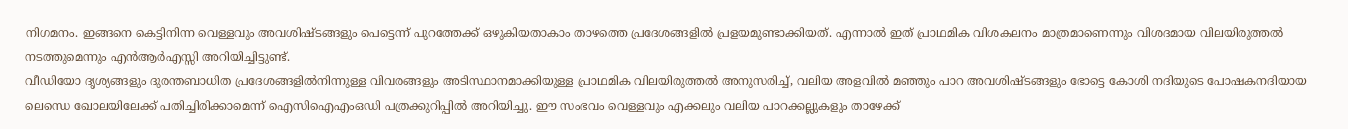നിഗമനം. ഇങ്ങനെ കെട്ടിനിന്ന വെള്ളവും അവശിഷ്ടങ്ങളും പെട്ടെന്ന് പുറത്തേക്ക് ഒഴുകിയതാകാം താഴത്തെ പ്രദേശങ്ങളിൽ പ്രളയമുണ്ടാക്കിയത്. എന്നാൽ ഇത് പ്രാഥമിക വിശകലനം മാത്രമാണെന്നും വിശദമായ വിലയിരുത്തൽ നടത്തുമെന്നും എൻആർഎസ്സി അറിയിച്ചിട്ടുണ്ട്.
വീഡിയോ ദൃശ്യങ്ങളും ദുരന്തബാധിത പ്രദേശങ്ങളിൽനിന്നുള്ള വിവരങ്ങളും അടിസ്ഥാനമാക്കിയുള്ള പ്രാഥമിക വിലയിരുത്തൽ അനുസരിച്ച്, വലിയ അളവിൽ മഞ്ഞും പാറ അവശിഷ്ടങ്ങളും ഭോട്ടെ കോശി നദിയുടെ പോഷകനദിയായ ലെന്ധെ ഖോലയിലേക്ക് പതിച്ചിരിക്കാമെന്ന് ഐസിഐഎംഒഡി പത്രക്കുറിപ്പിൽ അറിയിച്ചു. ഈ സംഭവം വെള്ളവും എക്കലും വലിയ പാറക്കല്ലുകളും താഴേക്ക്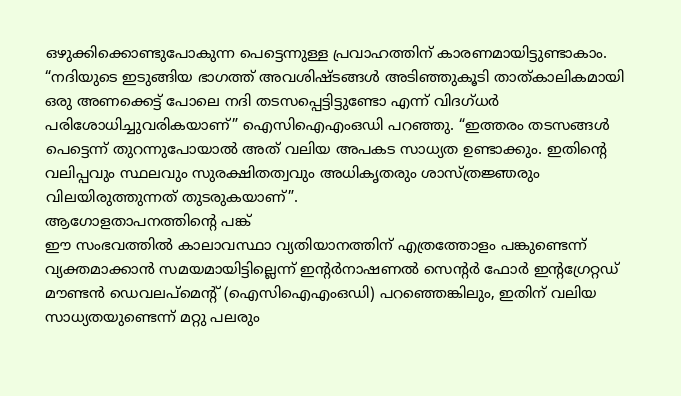ഒഴുക്കിക്കൊണ്ടുപോകുന്ന പെട്ടെന്നുള്ള പ്രവാഹത്തിന് കാരണമായിട്ടുണ്ടാകാം.
“നദിയുടെ ഇടുങ്ങിയ ഭാഗത്ത് അവശിഷ്ടങ്ങൾ അടിഞ്ഞുകൂടി താത്കാലികമായി ഒരു അണക്കെട്ട് പോലെ നദി തടസപ്പെട്ടിട്ടുണ്ടോ എന്ന് വിദഗ്ധർ പരിശോധിച്ചുവരികയാണ്” ഐസിഐഎംഒഡി പറഞ്ഞു. “ഇത്തരം തടസങ്ങൾ പെട്ടെന്ന് തുറന്നുപോയാൽ അത് വലിയ അപകട സാധ്യത ഉണ്ടാക്കും. ഇതിന്റെ വലിപ്പവും സ്ഥലവും സുരക്ഷിതത്വവും അധികൃതരും ശാസ്ത്രജ്ഞരും വിലയിരുത്തുന്നത് തുടരുകയാണ്”.
ആഗോളതാപനത്തിന്റെ പങ്ക്
ഈ സംഭവത്തിൽ കാലാവസ്ഥാ വ്യതിയാനത്തിന് എത്രത്തോളം പങ്കുണ്ടെന്ന് വ്യക്തമാക്കാൻ സമയമായിട്ടില്ലെന്ന് ഇന്റർനാഷണൽ സെന്റർ ഫോർ ഇന്റഗ്രേറ്റഡ് മൗണ്ടൻ ഡെവലപ്മെന്റ് (ഐസിഐഎംഒഡി) പറഞ്ഞെങ്കിലും, ഇതിന് വലിയ സാധ്യതയുണ്ടെന്ന് മറ്റു പലരും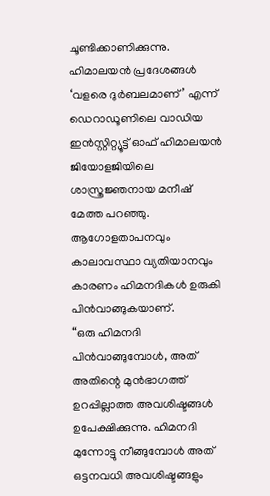ചൂണ്ടിക്കാണിക്കുന്നു.
ഹിമാലയൻ പ്രദേശങ്ങൾ ‘വളരെ ദുർബലമാണ്’ എന്ന് ഡെറാഡൂണിലെ വാഡിയ ഇൻസ്റ്റിറ്റ്യൂട്ട് ഓഫ് ഹിമാലയൻ ജിയോളജിയിലെ ശാസ്ത്രജ്ഞനായ മനീഷ് മേത്ത പറഞ്ഞു. ആഗോളതാപനവും കാലാവസ്ഥാ വ്യതിയാനവും കാരണം ഹിമനദികൾ ഉരുകി പിൻവാങ്ങുകയാണ്.
“ഒരു ഹിമനദി പിൻവാങ്ങുമ്പോൾ, അത് അതിന്റെ മുൻഭാഗത്ത് ഉറപ്പില്ലാത്ത അവശിഷ്ടങ്ങൾ ഉപേക്ഷിക്കുന്നു. ഹിമനദി മുന്നോട്ടു നീങ്ങുമ്പോൾ അത് ഒട്ടനവധി അവശിഷ്ടങ്ങളും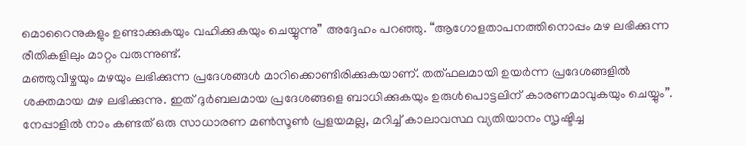മൊറൈനുകളും ഉണ്ടാക്കുകയും വഹിക്കുകയും ചെയ്യുന്നു” അദ്ദേഹം പറഞ്ഞു. “ആഗോളതാപനത്തിനൊപ്പം മഴ ലഭിക്കുന്ന രീതികളിലും മാറ്റം വരുന്നുണ്ട്.
മഞ്ഞുവീഴ്ചയും മഴയും ലഭിക്കുന്ന പ്രദേശങ്ങൾ മാറിക്കൊണ്ടിരിക്കുകയാണ്. തത്ഫലമായി ഉയർന്ന പ്രദേശങ്ങളിൽ ശക്തമായ മഴ ലഭിക്കുന്നു. ഇത് ദുർബലമായ പ്രദേശങ്ങളെ ബാധിക്കുകയും ഉരുൾപൊട്ടലിന് കാരണമാവുകയും ചെയ്യും”. നേപ്പാളിൽ നാം കണ്ടത് ഒരു സാധാരണ മൺസൂൺ പ്രളയമല്ല, മറിച്ച് കാലാവസ്ഥ വ്യതിയാനം സൃഷ്ടിച്ച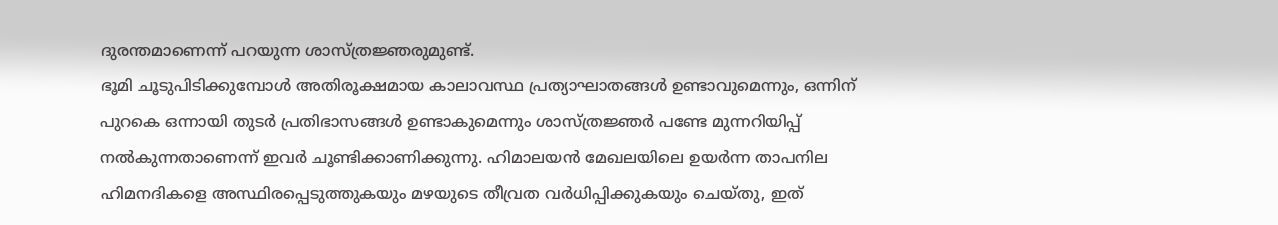ദുരന്തമാണെന്ന് പറയുന്ന ശാസ്ത്രജ്ഞരുമുണ്ട്.
ഭൂമി ചൂടുപിടിക്കുമ്പോൾ അതിരൂക്ഷമായ കാലാവസ്ഥ പ്രത്യാഘാതങ്ങൾ ഉണ്ടാവുമെന്നും, ഒന്നിന് പുറകെ ഒന്നായി തുടർ പ്രതിഭാസങ്ങൾ ഉണ്ടാകുമെന്നും ശാസ്ത്രജ്ഞർ പണ്ടേ മുന്നറിയിപ്പ് നൽകുന്നതാണെന്ന് ഇവർ ചൂണ്ടിക്കാണിക്കുന്നു. ഹിമാലയൻ മേഖലയിലെ ഉയർന്ന താപനില ഹിമനദികളെ അസ്ഥിരപ്പെടുത്തുകയും മഴയുടെ തീവ്രത വർധിപ്പിക്കുകയും ചെയ്തു, ഇത്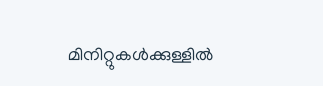മിനിറ്റുകൾക്കുള്ളിൽ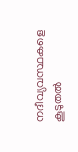നദീവ്യവസ്ഥകളെ കൂടുതൽ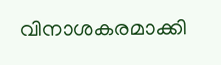വിനാശകരമാക്കി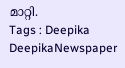മാറ്റി.
Tags : Deepika DeepikaNewspaper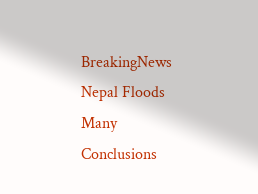BreakingNews Nepal Floods Many Conclusions